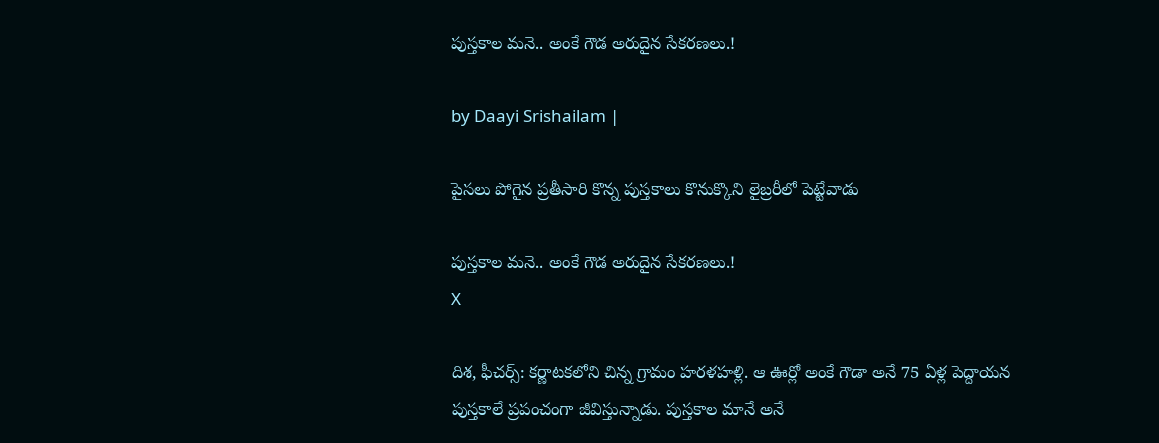పుస్తకాల మనె.. అంకే గౌడ అరుదైన సేకరణలు.!

by Daayi Srishailam |

పైసలు పోగైన ప్రతీసారి కొన్న పుస్తకాలు కొనుక్కొని లైబ్రరీలో పెట్టేవాడు

పుస్తకాల మనె.. అంకే గౌడ అరుదైన సేకరణలు.!
X

దిశ, ఫీచర్స్: కర్ణాటకలోని చిన్న గ్రామం హరళహళ్లి. ఆ ఊర్లో అంకే గౌడా అనే 75 ఏళ్ల పెద్దాయన పుస్తకాలే ప్రపంచంగా జీవిస్తున్నాడు. పుస్తకాల మానే అనే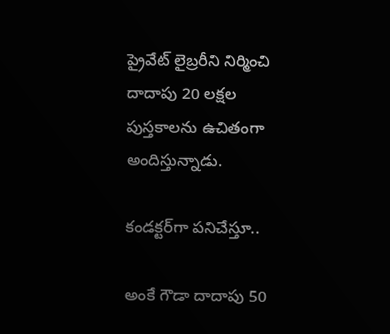ప్రైవేట్ లైబ్రరీని నిర్మించి దాదాపు 20 లక్షల పుస్తకాలను ఉచితంగా అందిస్తున్నాడు.

కండక్టర్‌గా పనిచేస్తూ..

అంకే గౌడా దాదాపు 50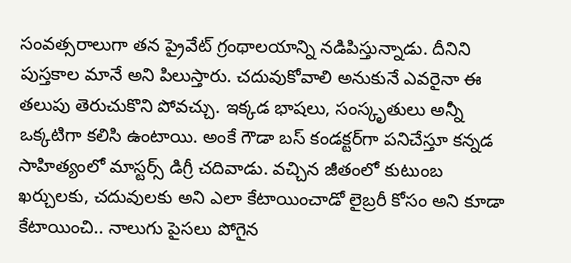సంవత్సరాలుగా తన ప్రైవేట్ గ్రంథాలయాన్ని నడిపిస్తున్నాడు. దీనిని పుస్తకాల మానే అని పిలుస్తారు. చదువుకోవాలి అనుకునే ఎవరైనా ఈ తలుపు తెరుచుకొని పోవచ్చు. ఇక్కడ భాషలు, సంస్కృతులు అన్నీ ఒక్కటిగా కలిసి ఉంటాయి. అంకే గౌడా బస్ కండక్టర్‌గా పనిచేస్తూ కన్నడ సాహిత్యంలో మాస్టర్స్ డిగ్రీ చదివాడు. వచ్చిన జీతంలో కుటుంబ ఖర్చులకు, చదువులకు అని ఎలా కేటాయించాడో లైబ్రరీ కోసం అని కూడా కేటాయించి.. నాలుగు పైసలు పోగైన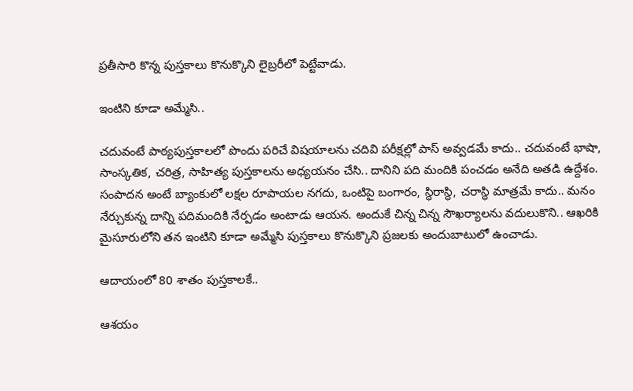ప్రతీసారి కొన్న పుస్తకాలు కొనుక్కొని లైబ్రరీలో పెట్టేవాడు.

ఇంటిని కూడా అమ్మేసి..

చదువంటే పాఠ్యపుస్తకాలలో పొందు పరిచే విషయాలను చదివి పరీక్షల్లో పాస్ అవ్వడమే కాదు.. చదువంటే భాషా, సాంస్కతిక, చరిత్ర, సాహిత్య పుస్తకాలను అధ్యయనం చేసి.. దానిని పది మందికి పంచడం అనేది అతడి ఉద్దేశం. సంపాదన అంటే బ్యాంకులో లక్షల రూపాయల నగదు, ఒంటిపై బంగారం, స్థిరాస్థి, చరాస్థి మాత్రమే కాదు.. మనం నేర్చుకున్న దాన్ని పదిమందికి నేర్పడం అంటాడు ఆయన. అందుకే చిన్న చిన్న సౌఖర్యాలను వదులుకొని.. ఆఖరికి మైసూరులోని తన ఇంటిని కూడా అమ్మేసి పుస్తకాలు కొనుక్కొని ప్రజలకు అందుబాటులో ఉంచాడు.

ఆదాయంలో 80 శాతం పుస్తకాలకే..

ఆశయం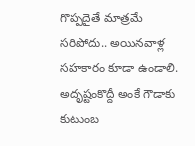గొప్పదైతే మాత్రమే సరిపోదు.. అయినవాళ్ల సహకారం కూడా ఉండాలి. అదృష్టంకొద్దీ అంకే గౌడాకు కుటుంబ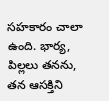సహకారం చాలా ఉంది. భార్య, పిల్లలు తనను, తన ఆసక్తిని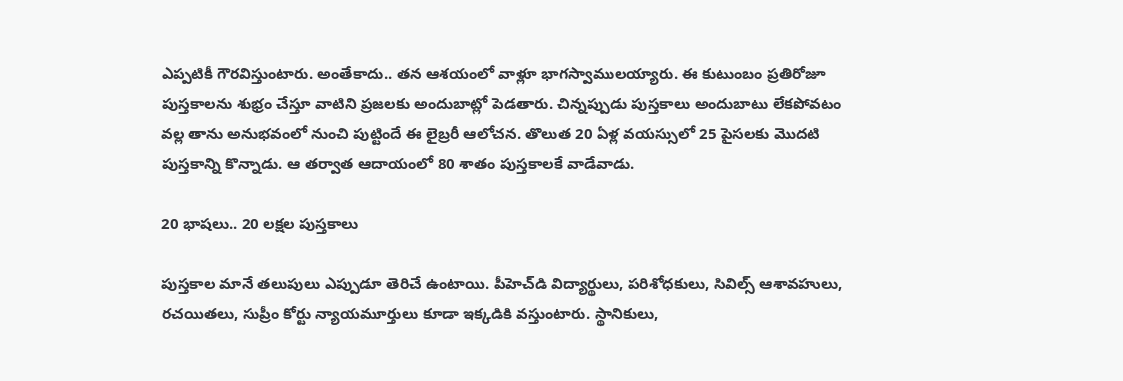ఎప్పటికీ గౌరవిస్తుంటారు. అంతేకాదు.. తన ఆశయంలో వాళ్లూ భాగస్వాములయ్యారు. ఈ కుటుంబం ప్రతిరోజూ పుస్తకాలను శుభ్రం చేస్తూ వాటిని ప్రజలకు అందుబాట్లో పెడతారు. చిన్నప్పుడు పుస్తకాలు అందుబాటు లేకపోవటం వల్ల తాను అనుభవంలో నుంచి పుట్టిందే ఈ లైబ్రరీ ఆలోచన. తొలుత 20 ఏళ్ల వయస్సులో 25 పైసలకు మొదటి పుస్తకాన్ని కొన్నాడు. ఆ తర్వాత ఆదాయంలో 80 శాతం పుస్తకాలకే వాడేవాడు.

20 భాషలు.. 20 లక్షల పుస్తకాలు

పుస్తకాల మానే తలుపులు ఎప్పుడూ తెరిచే ఉంటాయి. పీహెచ్‌డి విద్యార్థులు, పరిశోధకులు, సివిల్స్ ఆశావహులు, రచయితలు, సుప్రీం కోర్టు న్యాయమూర్తులు కూడా ఇక్కడికి వస్తుంటారు. స్థానికులు,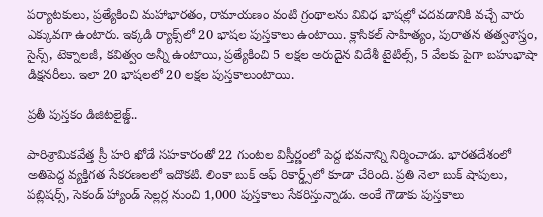పర్యాటకులు, ప్రత్యేకించి మహాభారతం, రామాయణం వంటి గ్రంథాలను వివిధ భాషల్లో చదవడానికి వచ్చే వారు ఎక్కువగా ఉంటారు. ఇక్కడి ర్యాక్స్‌లో 20 భాషల పుస్తకాలు ఉంటాయి. క్లాసికల్ సాహిత్యం, పురాతన తత్వశాస్త్రం, సైన్స్, టెక్నాలజీ, కవిత్వం అన్నీ ఉంటాయి, ప్రత్యేకించి 5 లక్షల అరుదైన విదేశీ టైటిల్స్, 5 వేలకు పైగా బహుభాషా డిక్షనరీలు. ఇలా 20 భాషలలో 20 లక్షల పుస్తకాలుంటాయి.

ప్రతీ పుస్తకం డిజిటలైజ్డ్..

పారిశ్రామికవేత్త స్రీ హరి ఖోడే సహకారంతో 22 గుంటల విస్తీర్ణంలో పెద్ద భవనాన్ని నిర్మించాడు. భారతదేశంలో అతిపెద్ద వ్యక్తిగత సేకరణలలో ఇదొకటి. లింకా బుక్ ఆఫ్ రికార్డ్స్‌లో కూడా చేరింది. ప్రతి నెలా బుక్ షాపులు, పబ్లిషర్స్, సెకండ్ హ్యాండ్ సెల్లర్ల నుంచి 1,000 పుస్తకాలు సేకరిస్తున్నాడు. అంకే గౌడాకు పుస్తకాలు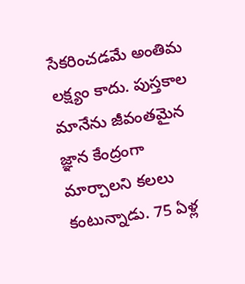సేకరించడమే అంతిమ లక్ష్యం కాదు. పుస్తకాల మానేను జీవంతమైన జ్ఞాన కేంద్రంగా మార్చాలని కలలు కంటున్నాడు. 75 ఏళ్ల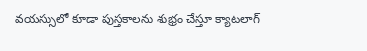వయస్సులో కూడా పుస్తకాలను శుభ్రం చేస్తూ క్యాటలాగ్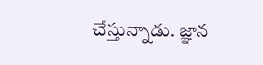చేస్తున్నాడు. జ్ఞాన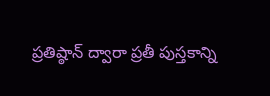ప్రతిష్ఠాన్ ద్వారా ప్రతీ పుస్తకాన్ని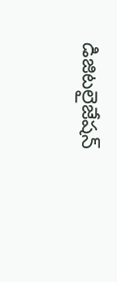డిజిటలైజేషన్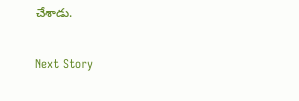చేశాడు.

Next Story